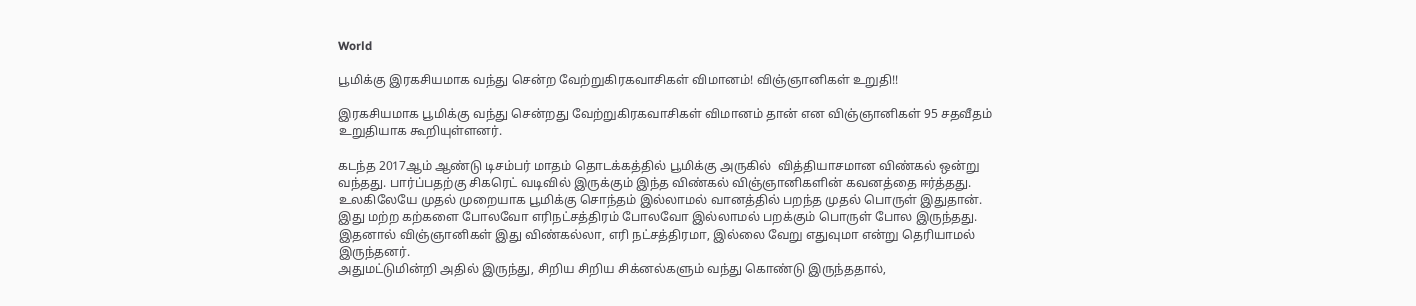World

பூமிக்கு இரகசியமாக வந்து சென்ற வேற்றுகிரகவாசிகள் விமானம்! விஞ்ஞானிகள் உறுதி!!

இரகசியமாக பூமிக்கு வந்து சென்றது வேற்றுகிரகவாசிகள் விமானம் தான் என விஞ்ஞானிகள் 95 சதவீதம் உறுதியாக கூறியுள்ளனர்.

கடந்த 2017ஆம் ஆண்டு டிசம்பர் மாதம் தொடக்கத்தில் பூமிக்கு அருகில்  வித்தியாசமான விண்கல் ஒன்று வந்தது. பார்ப்பதற்கு சிகரெட் வடிவில் இருக்கும் இந்த விண்கல் விஞ்ஞானிகளின் கவனத்தை ஈர்த்தது.
உலகிலேயே முதல் முறையாக பூமிக்கு சொந்தம் இல்லாமல் வானத்தில் பறந்த முதல் பொருள் இதுதான்.
இது மற்ற கற்களை போலவோ எரிநட்சத்திரம் போலவோ இல்லாமல் பறக்கும் பொருள் போல இருந்தது. இதனால் விஞ்ஞானிகள் இது விண்கல்லா, எரி நட்சத்திரமா, இல்லை வேறு எதுவுமா என்று தெரியாமல் இருந்தனர்.
அதுமட்டுமின்றி அதில் இருந்து, சிறிய சிறிய சிக்னல்களும் வந்து கொண்டு இருந்ததால்,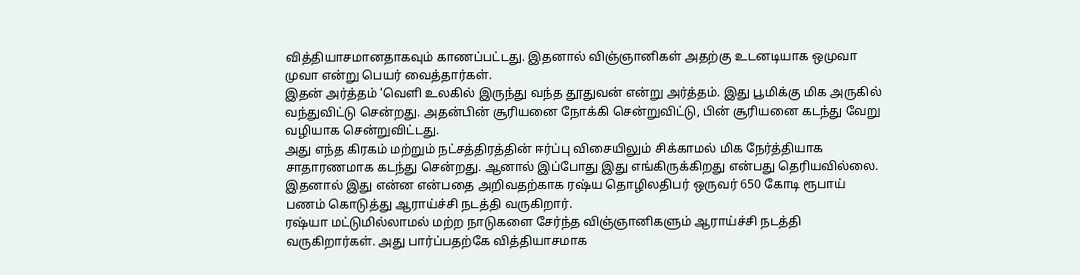வித்தியாசமானதாகவும் காணப்பட்டது. இதனால் விஞ்ஞானிகள் அதற்கு உடனடியாக ஒமுவா முவா என்று பெயர் வைத்தார்கள்.
இதன் அர்த்தம் ‘வெளி உலகில் இருந்து வந்த தூதுவன் என்று அர்த்தம். இது பூமிக்கு மிக அருகில் வந்துவிட்டு சென்றது. அதன்பின் சூரியனை நோக்கி சென்றுவிட்டு, பின் சூரியனை கடந்து வேறு வழியாக சென்றுவிட்டது.
அது எந்த கிரகம் மற்றும் நட்சத்திரத்தின் ஈர்ப்பு விசையிலும் சிக்காமல் மிக நேர்த்தியாக சாதாரணமாக கடந்து சென்றது. ஆனால் இப்போது இது எங்கிருக்கிறது என்பது தெரியவில்லை.
இதனால் இது என்ன என்பதை அறிவதற்காக ரஷ்ய தொழிலதிபர் ஒருவர் 650 கோடி ரூபாய் பணம் கொடுத்து ஆராய்ச்சி நடத்தி வருகிறார்.
ரஷ்யா மட்டுமில்லாமல் மற்ற நாடுகளை சேர்ந்த விஞ்ஞானிகளும் ஆராய்ச்சி நடத்தி வருகிறார்கள். அது பார்ப்பதற்கே வித்தியாசமாக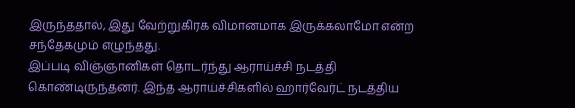இருந்ததால், இது வேற்றுகிரக விமானமாக இருக்கலாமோ என்ற சந்தேகமும் எழுந்தது.
இப்படி விஞ்ஞானிகள் தொடர்ந்து ஆராய்ச்சி நடத்தி கொண்டிருந்தனர். இந்த ஆராய்ச்சிகளில் ஹார்வேர்ட் நடத்திய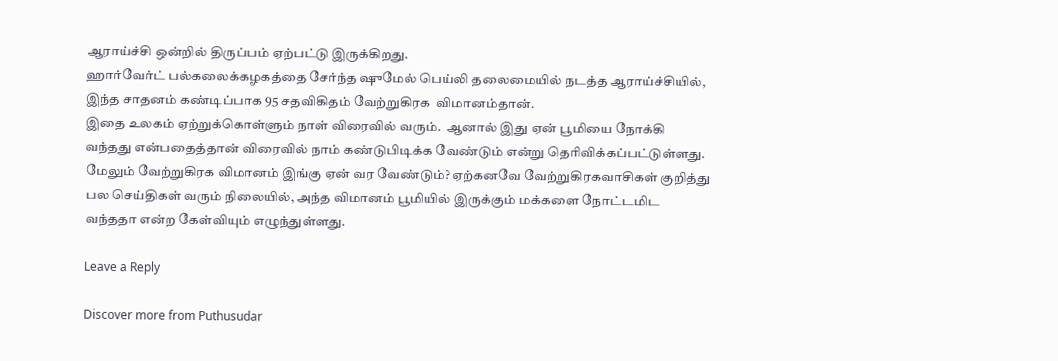ஆராய்ச்சி ஒன்றில் திருப்பம் ஏற்பட்டு இருக்கிறது.
ஹார்வேர்ட் பல்கலைக்கழகத்தை சேர்ந்த ஷுமேல் பெய்லி தலைமையில் நடத்த ஆராய்ச்சியில், இந்த சாதனம் கண்டிப்பாக 95 சதவிகிதம் வேற்றுகிரக  விமானம்தான்.
இதை உலகம் ஏற்றுக்கொள்ளும் நாள் விரைவில் வரும்.  ஆனால் இது ஏன் பூமியை நோக்கி வந்தது என்பதைத்தான் விரைவில் நாம் கண்டுபிடிக்க வேண்டும் என்று தெரிவிக்கப்பட்டுள்ளது.
மேலும் வேற்றுகிரக விமானம் இங்கு ஏன் வர வேண்டும்? ஏற்கனவே வேற்றுகிரகவாசிகள் குறித்து பல செய்திகள் வரும் நிலையில், அந்த விமானம் பூமியில் இருக்கும் மக்களை நோட்டமிட வந்ததா என்ற கேள்வியும் எழுந்துள்ளது.

Leave a Reply

Discover more from Puthusudar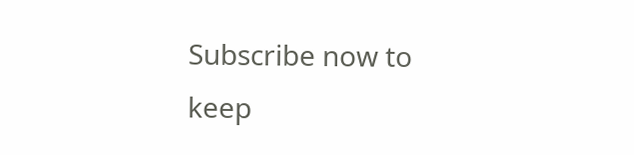Subscribe now to keep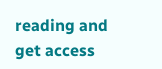reading and get access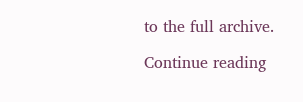to the full archive.

Continue reading